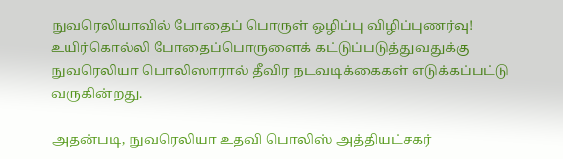நுவரெலியாவில் போதைப் பொருள் ஒழிப்பு விழிப்புணர்வு!
உயிர்கொல்லி போதைப்பொருளைக் கட்டுப்படுத்துவதுக்கு நுவரெலியா பொலிஸாரால் தீவிர நடவடிக்கைகள் எடுக்கப்பட்டு வருகின்றது.

அதன்படி, நுவரெலியா உதவி பொலிஸ் அத்தியட்சகர்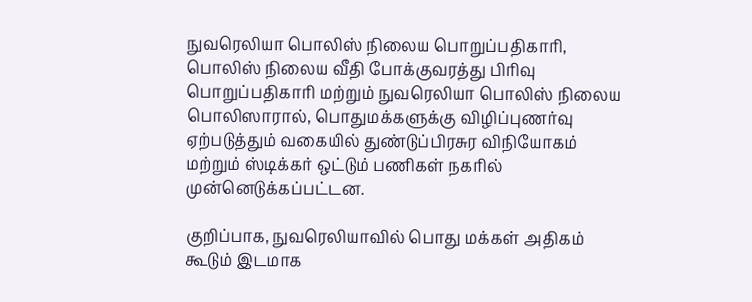நுவரெலியா பொலிஸ் நிலைய பொறுப்பதிகாரி, பொலிஸ் நிலைய வீதி போக்குவரத்து பிரிவு பொறுப்பதிகாரி மற்றும் நுவரெலியா பொலிஸ் நிலைய பொலிஸாரால், பொதுமக்களுக்கு விழிப்புணர்வு ஏற்படுத்தும் வகையில் துண்டுப்பிரசுர விநியோகம் மற்றும் ஸ்டிக்கர் ஒட்டும் பணிகள் நகரில் முன்னெடுக்கப்பட்டன.

குறிப்பாக, நுவரெலியாவில் பொது மக்கள் அதிகம் கூடும் இடமாக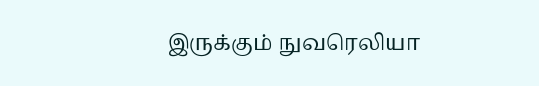இருக்கும் நுவரெலியா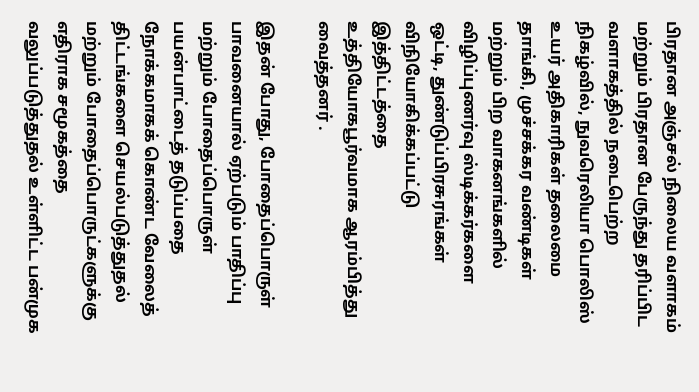பிரதான அஞ்சல் நிலைய வளாகம் மற்றும் பிரதான பேருந்து தரிப்பிட வளாகத்தில் நடைபெற்ற நிகழ்வில், நுவரெலியா பொலிஸ் உயர் அதிகாரிகள் தலைமை தாங்கி, முச்சக்கர வண்டிகள் மற்றும் பிற வாகனங்களில் விழிப்புணர்வு ஸ்டிக்கர்களை ஒட்டி, துண்டுப்பிரசுரங்கள் விநியோகிக்கப்பட்டு இத்திட்டத்தை உத்தியோகபூர்வமாக ஆரம்பித்து வைத்தனர் .

இதன் போது, போதைப்பொருள் பாவனையால் ஏற்படும் பாதிப்பு மற்றும் போதைப்பொருள் பயன்பாட்டைத் தடுப்பதை நோக்கமாகக் கொண்ட வேலைத் திட்டங்களை செயல்படுத்துதல் மற்றும் போதைப்பொருட்களுக்கு எதிராக சமூகத்தை வலுப்படுத்துதல் உள்ளிட்ட பன்முக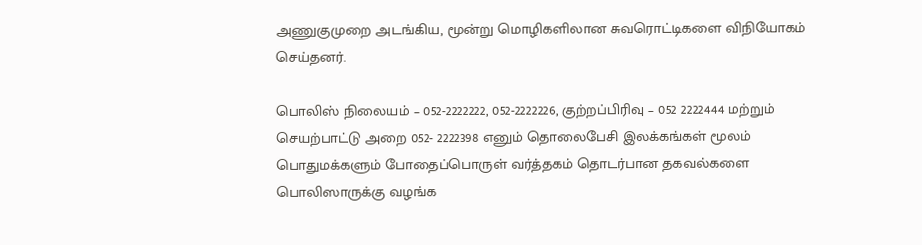அணுகுமுறை அடங்கிய, மூன்று மொழிகளிலான சுவரொட்டிகளை விநியோகம் செய்தனர்.

பொலிஸ் நிலையம் – 052-2222222, 052-2222226, குற்றப்பிரிவு – 052 2222444 மற்றும் செயற்பாட்டு அறை 052- 2222398 எனும் தொலைபேசி இலக்கங்கள் மூலம் பொதுமக்களும் போதைப்பொருள் வர்த்தகம் தொடர்பான தகவல்களை பொலிஸாருக்கு வழங்க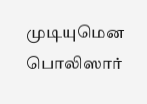முடியுமென பொலிஸார்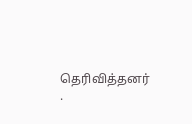தெரிவித்தனர் .